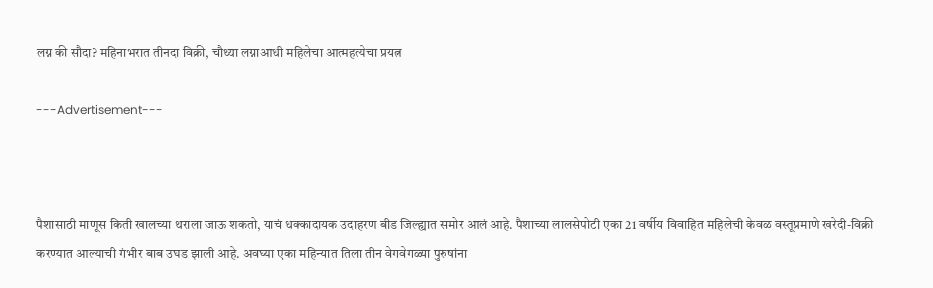लग्न की सौदा? महिनाभरात तीनदा विक्री, चौथ्या लग्नाआधी महिलेचा आत्महत्येचा प्रयत्न

---Advertisement---



पैशासाठी माणूस किती खालच्या थराला जाऊ शकतो, याचं धक्कादायक उदाहरण बीड जिल्ह्यात समोर आलं आहे. पैशाच्या लालसेपोटी एका 21 वर्षीय विवाहित महिलेची केवळ वस्तूप्रमाणे खरेदी-विक्री करण्यात आल्याची गंभीर बाब उघड झाली आहे. अवघ्या एका महिन्यात तिला तीन वेगवेगळ्या पुरुषांना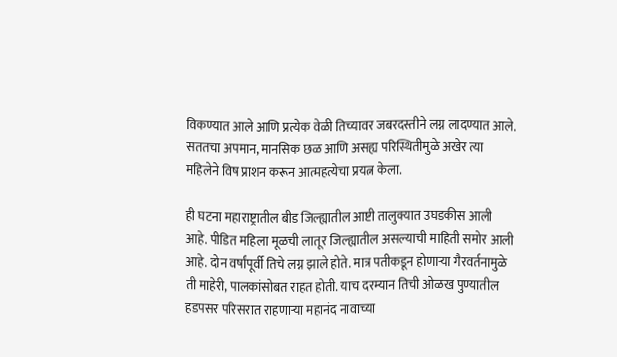विकण्यात आले आणि प्रत्येक वेळी तिच्यावर जबरदस्तीने लग्न लादण्यात आले. सततचा अपमान, मानसिक छळ आणि असह्य परिस्थितीमुळे अखेर त्या महिलेने विष प्राशन करून आत्महत्येचा प्रयत्न केला.

ही घटना महाराष्ट्रातील बीड जिल्ह्यातील आष्टी तालुक्यात उघडकीस आली आहे. पीडित महिला मूळची लातूर जिल्ह्यातील असल्याची माहिती समोर आली आहे. दोन वर्षांपूर्वी तिचे लग्न झाले होते. मात्र पतीकडून होणाऱ्या गैरवर्तनामुळे ती माहेरी, पालकांसोबत राहत होती. याच दरम्यान तिची ओळख पुण्यातील हडपसर परिसरात राहणाऱ्या महानंद नावाच्या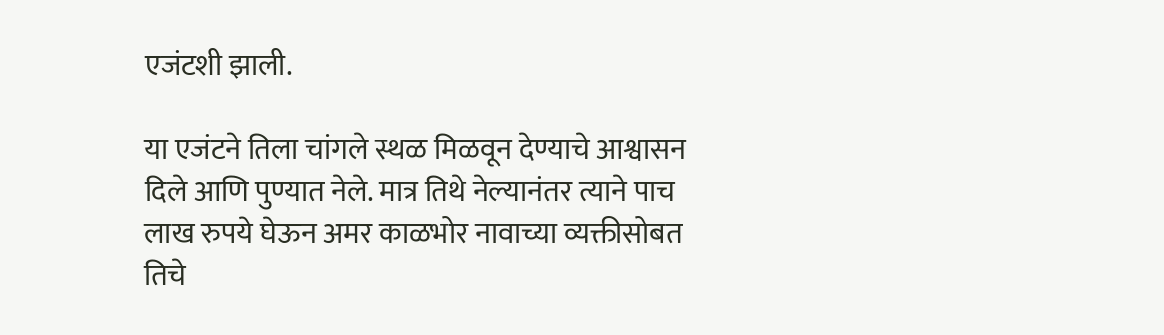एजंटशी झाली.

या एजंटने तिला चांगले स्थळ मिळवून देण्याचे आश्वासन दिले आणि पुण्यात नेले. मात्र तिथे नेल्यानंतर त्याने पाच लाख रुपये घेऊन अमर काळभोर नावाच्या व्यक्तीसोबत तिचे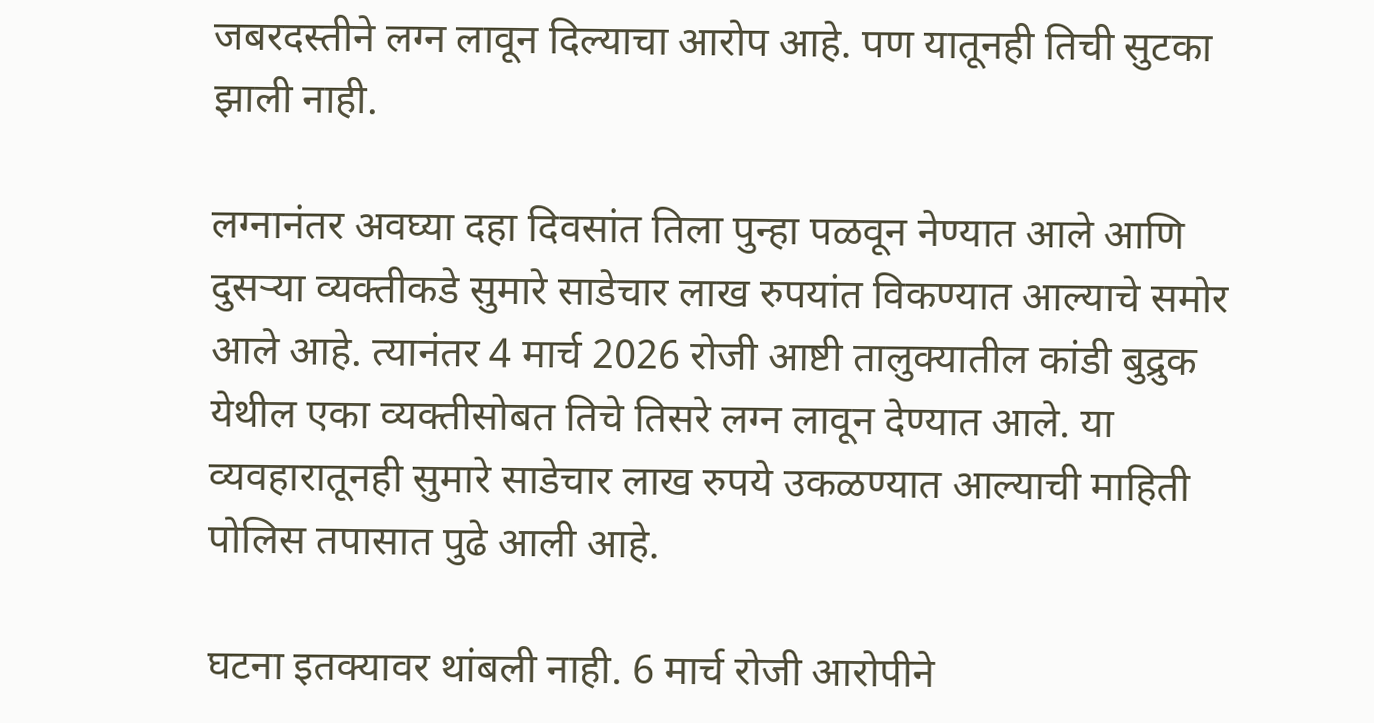जबरदस्तीने लग्न लावून दिल्याचा आरोप आहे. पण यातूनही तिची सुटका झाली नाही.

लग्नानंतर अवघ्या दहा दिवसांत तिला पुन्हा पळवून नेण्यात आले आणि दुसऱ्या व्यक्तीकडे सुमारे साडेचार लाख रुपयांत विकण्यात आल्याचे समोर आले आहे. त्यानंतर 4 मार्च 2026 रोजी आष्टी तालुक्यातील कांडी बुद्रुक येथील एका व्यक्तीसोबत तिचे तिसरे लग्न लावून देण्यात आले. या व्यवहारातूनही सुमारे साडेचार लाख रुपये उकळण्यात आल्याची माहिती पोलिस तपासात पुढे आली आहे.

घटना इतक्यावर थांबली नाही. 6 मार्च रोजी आरोपीने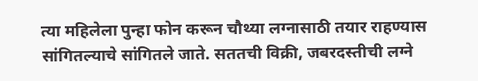त्या महिलेला पुन्हा फोन करून चौथ्या लग्नासाठी तयार राहण्यास सांगितल्याचे सांगितले जाते. सततची विक्री, जबरदस्तीची लग्ने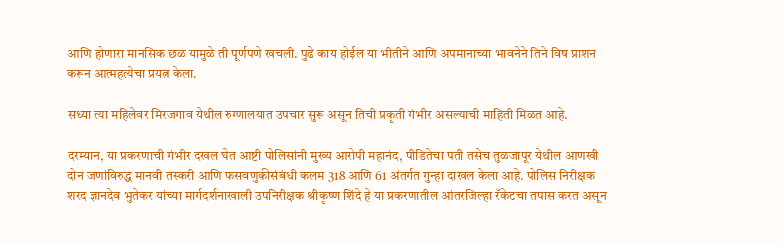आणि होणारा मानसिक छळ यामुळे ती पूर्णपणे खचली. पुढे काय होईल या भीतीने आणि अपमानाच्या भावनेने तिने विष प्राशन करून आत्महत्येचा प्रयत्न केला.

सध्या त्या महिलेवर मिरजगाव येथील रुग्णालयात उपचार सुरू असून तिची प्रकृती गंभीर असल्याची माहिती मिळत आहे.

दरम्यान, या प्रकरणाची गंभीर दखल घेत आष्टी पोलिसांनी मुख्य आरोपी महानंद, पीडितेचा पती तसेच तुळजापूर येथील आणखी दोन जणांविरुद्ध मानवी तस्करी आणि फसवणुकीसंबंधी कलम 318 आणि 61 अंतर्गत गुन्हा दाखल केला आहे. पोलिस निरीक्षक शरद ज्ञानदेव भुतेकर यांच्या मार्गदर्शनाखाली उपनिरीक्षक श्रीकृष्ण शिंदे हे या प्रकरणातील आंतरजिल्हा रॅकेटचा तपास करत असून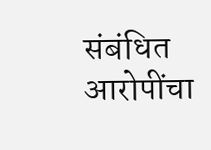संबंधित आरोपींचा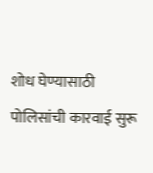शोध घेण्यासाठी पोलिसांची कारवाई सुरू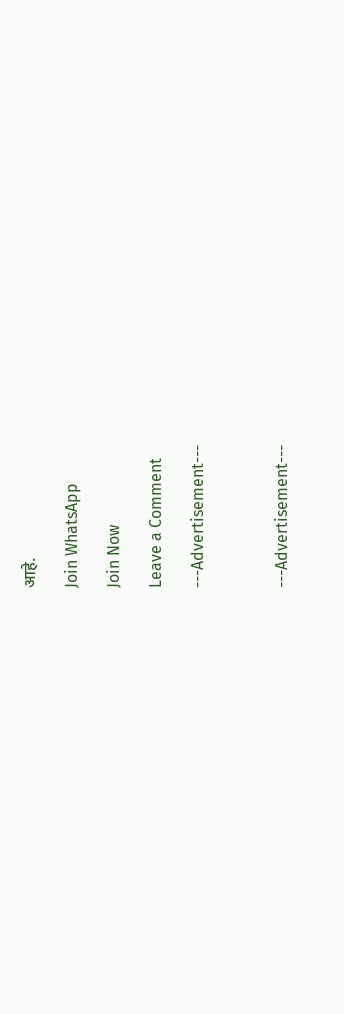आहे.

Join WhatsApp

Join Now

Leave a Comment

---Advertisement---



---Advertisement---